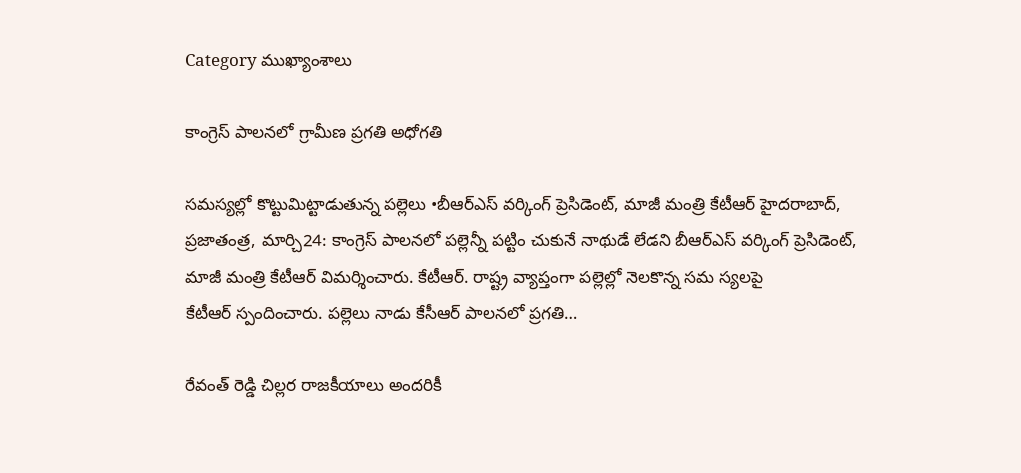Category ముఖ్యాంశాలు

కాంగ్రెస్‌ ‌పాలనలో గ్రామీణ ప్రగతి అధోగతి

సమస్యల్లో కొట్టుమిట్టాడుతున్న పల్లెలు •బీఆర్‌ఎస్‌ ‌వర్కింగ్‌ ‌ప్రెసిడెంట్‌, మాజీ మంత్రి కేటీఆర్‌ హైదరాబాద్‌, ప్రజాతంత్ర, మార్చి24: కాంగ్రెస్‌ ‌పాలనలో పల్లెన్నీ పట్టిం చుకునే నాథుడే లేడని బీఆర్‌ఎస్‌ ‌వర్కింగ్‌ ‌ప్రెసిడెంట్‌, మాజీ మంత్రి కేటీఆర్‌ ‌విమర్శించారు. కేటీఆర్‌. రాష్ట్ర వ్యాప్తంగా పల్లెల్లో నెలకొన్న సమ స్యలపై కేటీఆర్‌ ‌స్పందించారు. పల్లెలు నాడు కేసీఆర్‌ ‌పాలనలో ప్రగతి…

రేవంత్‌ ‌రెడ్డి చిల్లర రాజకీయాలు అందరికీ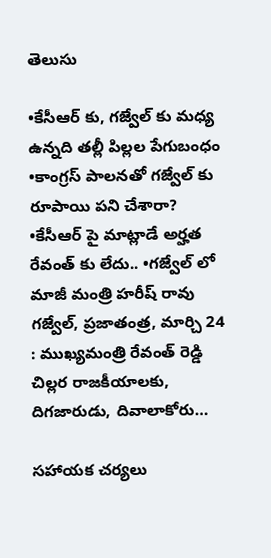తెలుసు

•కేసీఆర్‌ ‌కు, గజ్వేల్‌ ‌కు మధ్య ఉన్నది తల్లీ పిల్లల పేగుబంధం •కాంగ్రస్‌ ‌పాలనతో గజ్వేల్‌ ‌కు రూపాయి పని చేశారా? •కేసీఆర్‌ ‌పై మాట్లాడే అర్హత రేవంత్‌ ‌కు లేదు.. •గజ్వేల్‌ ‌లో మాజీ మంత్రి హరీష్‌ ‌రావు గజ్వేల్‌, ప్రజాతంత్ర, మార్చి 24 : ముఖ్యమంత్రి రేవంత్‌ ‌రెడ్డి చిల్లర రాజకీయాలకు, దిగజారుడు, దివాలాకోరు…

సహాయక చర్యలు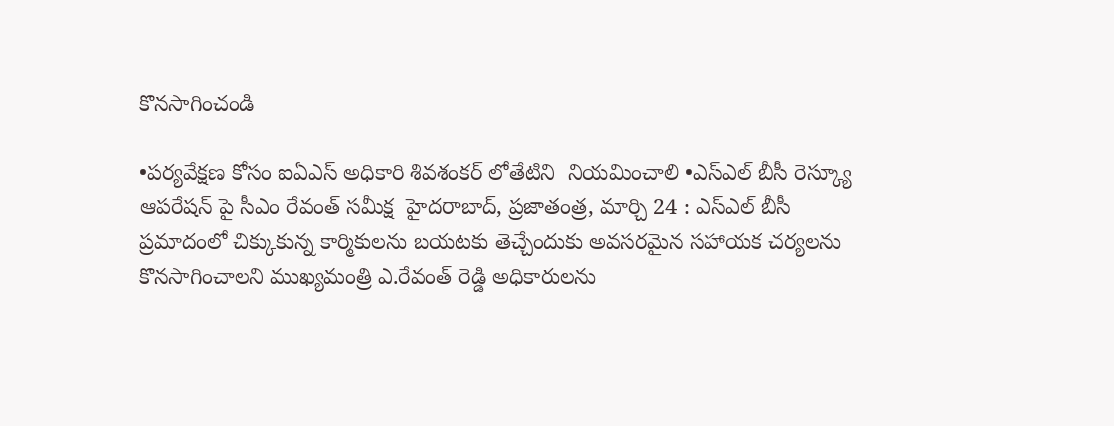కొనసాగించండి

•పర్యవేక్షణ కోసం ఐఏఎస్‌ అధికారి శివశంకర్‌ ‌లోతేటిని  నియమించాలి •ఎస్‌ఎల్‌ ‌బీసీ రెస్క్యూ ఆపరేషన్‌ ‌పై సీఎం రేవంత్‌ ‌సమీక్ష  హైదరాబాద్‌, ప్రజాతంత్ర, మార్చి 24 : ఎస్‌ఎల్‌ ‌బీసీ ప్రమాదంలో చిక్కుకున్న కార్మికులను బయటకు తెచ్చేందుకు అవసరమైన సహాయక చర్యలను కొనసాగించాలని ముఖ్యమంత్రి ఎ.రేవంత్‌ ‌రెడ్డి అధికారులను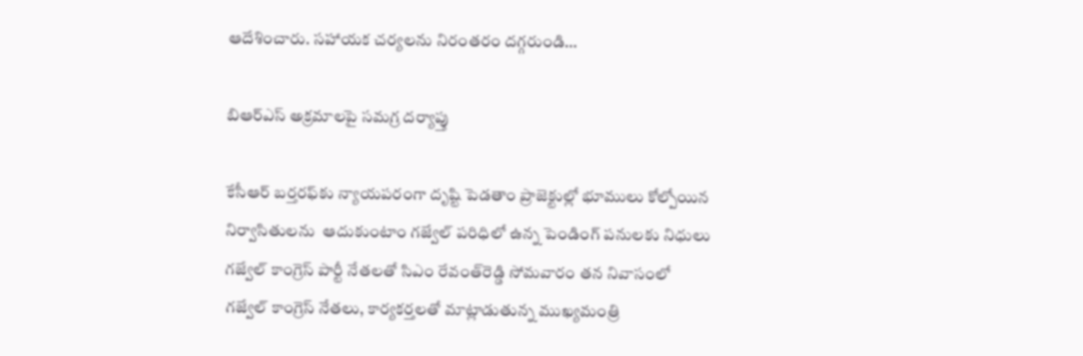ఆదేశించారు. సహాయక చర్యలను నిరంతరం దగ్గరుండి…

బిఆర్‌ఎస్‌ అ‌క్రమాలపై సమగ్ర దర్యాప్తు

కేసీఆర్‌ ‌బర్తరఫ్‌కు న్యాయపరంగా దృష్టి పెడతాం ప్రాజెక్టుల్లో భూములు కోల్పోయిన నిర్వాసితులను  ఆదుకుంటాం గజ్వేల్‌ ‌పరిధిలో ఉన్న పెండింగ్‌ ‌పనులకు నిధులు గజ్వేల్‌ ‌కాంగ్రెస్‌ ‌పార్టీ నేతలతో సిఎం రేవంత్‌రెడ్డి సోమవారం తన నివాసంలో గజ్వేల్‌ ‌కాంగ్రెస్‌ ‌నేతలు, కార్యకర్తలతో మాట్లాడుతున్న ముఖ్యమంత్రి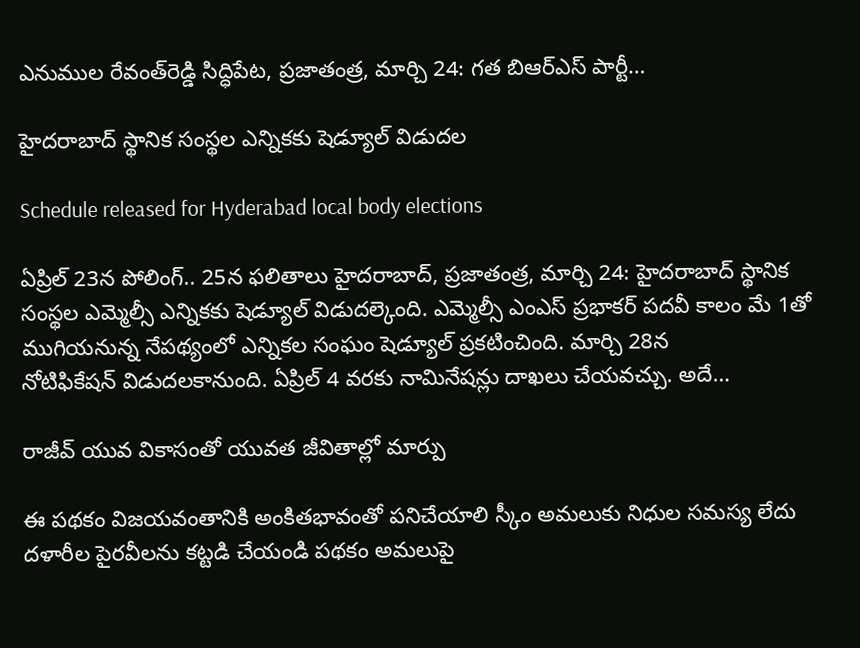ఎనుముల రేవంత్‌రెడ్డి సిద్ధిపేట, ప్రజాతంత్ర, మార్చి 24: గత బిఆర్‌ఎస్‌ ‌పార్టీ…

హైదరాబాద్‌ ‌స్థానిక సంస్థల ఎన్నికకు షెడ్యూల్‌ ‌విడుదల

Schedule released for Hyderabad local body elections

ఏప్రిల్‌ 23న పోలింగ్‌.. 25న ఫలితాలు హైదరాబాద్‌, ప్రజాతంత్ర, మార్చి 24: హైదరాబాద్‌ ‌స్థానిక సంస్థల ఎమ్మెల్సీ ఎన్నికకు షెడ్యూల్‌ ‌విడుదల్కెంది. ఎమ్మెల్సీ ఎంఎస్‌ ‌ప్రభాకర్‌ ‌పదవీ కాలం మే 1తో ముగియనున్న నేపథ్యంలో ఎన్నికల సంఘం షెడ్యూల్‌ ‌ప్రకటించింది. మార్చి 28న నోటిఫికేషన్‌ ‌విడుదలకానుంది. ఏప్రిల్‌ 4 వరకు నామినేషన్లు దాఖలు చేయవచ్చు. అదే…

రాజీవ్ యువ వికాసంతో యువత జీవితాల్లో మార్పు

ఈ పథకం విజయవంతానికి అంకితభావంతో పనిచేయాలి స్కీం అమలుకు నిధుల సమస్య లేదు దళారీల పైరవీలను కట్టడి చేయండి పథకం అమలుపై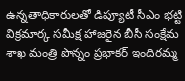ఉన్నతాధికారులతో డిప్యూటీ సీఎం భట్టి విక్రమార్క సమీక్ష హాజరైన బీసీ సంక్షేమ శాఖ మంత్రి పొన్నం ప్రభాకర్ ఇందిరమ్మ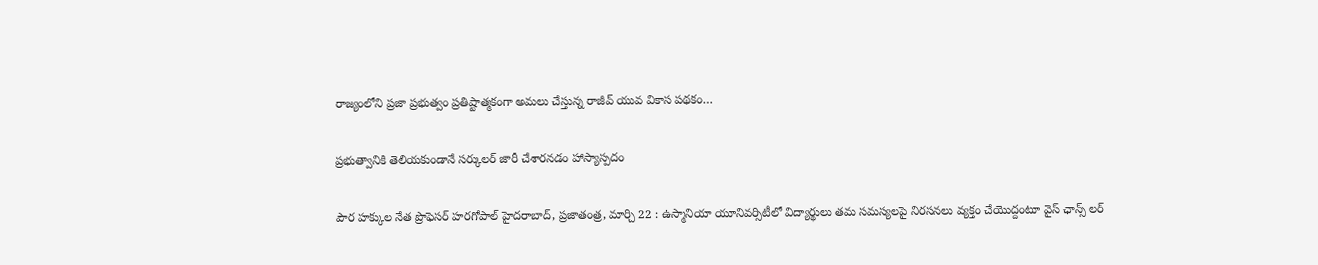రాజ్యంలోని ప్రజా ప్రభుత్వం ప్రతిష్టాత్మకంగా అమలు చేస్తున్న రాజీవ్ యువ వికాస పథకం…

ప్రభుత్వానికి తెలియకుండానే సర్కులర్ జారీ చేశారనడం హాస్యాస్పదం

పౌర హక్కుల నేత ప్రొఫెసర్ హరగోపాల్ హైదరాబాద్, ప్రజాతంత్ర, మార్చి 22 : ఉస్మానియా యూనివర్సిటీలో విద్యార్థులు తమ సమస్యలపై నిరసనలు వ్యక్తం చేయొద్దంటూ వైస్ ఛాన్స్ లర్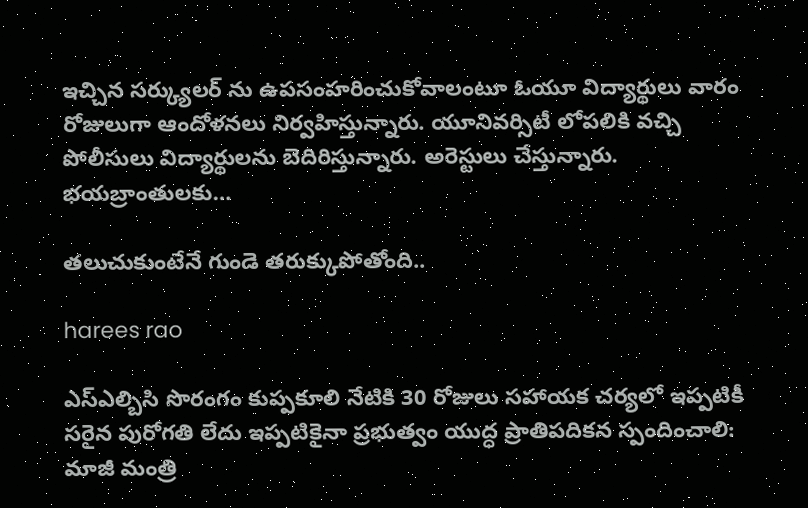ఇచ్చిన సర్క్యులర్ ను ఉపసంహరించుకోవాలంటూ ఓయూ విద్యార్థులు వారం రోజులుగా ఆందోళనలు నిర్వహిస్తున్నారు. యూనివర్సిటీ లోపలికి వచ్చి పోలీసులు విద్యార్థులను బెదిరిస్తున్నారు. అరెస్టులు చేస్తున్నారు. భయబ్రాంతులకు…

తలుచుకుంటేనే గుండె త‌రుక్కుపోతోంది..

harees rao

ఎస్ఎల్బిసి సొరంగం కుప్పకూలి నేటికి 30 రోజులు సహాయక చర్యలో ఇప్పటికీ సరైన పురోగతి లేదు ఇప్పటికైనా ప్రభుత్వం యుద్ధ ప్రాతిపదికన స్పందించాలి: మాజీ మంత్రి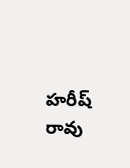హరీష్ రావు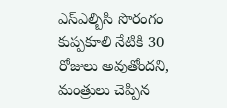ఎస్ఎల్బిసి సొరంగం కుప్పకూలి నేటికి 30 రోజులు అవుతోందని, మంత్రులు చెప్పిన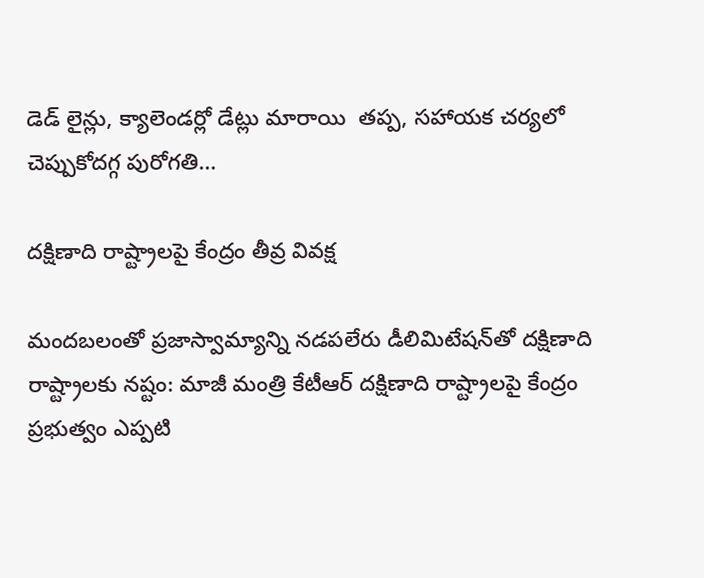డెడ్ లైన్లు, క్యాలెండర్లో డేట్లు మారాయి  తప్ప, సహాయక చర్యలో చెప్పుకోదగ్గ పురోగతి…

దక్షిణాది రాష్ట్రాలపై కేంద్రం తీవ్ర వివక్ష

మందబలంతో ప్రజాస్వామ్యాన్ని నడపలేరు డీలిమిటేషన్‌తో దక్షిణాది రాష్ట్రాలకు నష్టం: మాజీ మంత్రి కేటీఆర్‌ దక్షిణాది రాష్ట్రాలపై కేంద్రం ప్రభుత్వం ఎప్పటి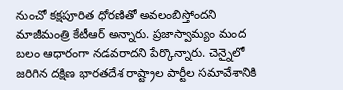నుంచో కక్షపూరిత ధోరణితో అవలంబిస్తోందని మాజీమంత్రి కేటీఆర్‌ అన్నారు. ప్రజాస్వామ్యం మంద బలం ఆధారంగా నడవరాదని పేర్కొన్నారు. చెన్నైలో జరిగిన దక్షిణ భారతదేశ రాష్ట్రాల పార్టీల సమావేశానికి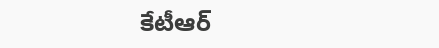కేటీఆర్‌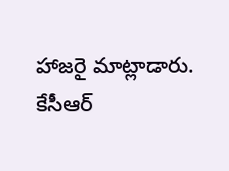హాజరై మాట్లాడారు. కేసీఆర్‌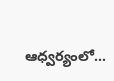ఆధ్వర్యంలో…